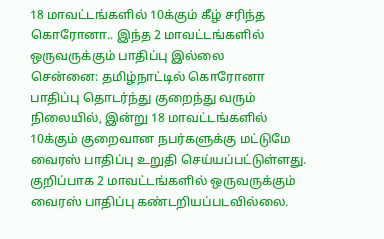18 மாவட்டங்களில் 10க்கும் கீழ் சரிந்த கொரோனா.. இந்த 2 மாவட்டங்களில் ஒருவருக்கும் பாதிப்பு இல்லை
சென்னை: தமிழ்நாட்டில் கொரோனா பாதிப்பு தொடர்ந்து குறைந்து வரும் நிலையில், இன்று 18 மாவட்டங்களில் 10க்கும் குறைவான நபர்களுக்கு மட்டுமே வைரஸ் பாதிப்பு உறுதி செய்யப்பட்டுள்ளது. குறிப்பாக 2 மாவட்டங்களில் ஒருவருக்கும் வைரஸ் பாதிப்பு கண்டறியப்படவில்லை.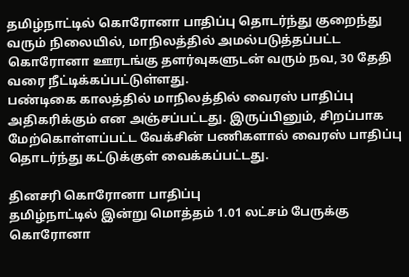தமிழ்நாட்டில் கொரோனா பாதிப்பு தொடர்ந்து குறைந்து வரும் நிலையில், மாநிலத்தில் அமல்படுத்தப்பட்ட கொரோனா ஊரடங்கு தளர்வுகளுடன் வரும் நவ, 30 தேதி வரை நீட்டிக்கப்பட்டுள்ளது.
பண்டிகை காலத்தில் மாநிலத்தில் வைரஸ் பாதிப்பு அதிகரிக்கும் என அஞ்சப்பட்டது. இருப்பினும், சிறப்பாக மேற்கொள்ளப்பட்ட வேக்சின் பணிகளால் வைரஸ் பாதிப்பு தொடர்ந்து கட்டுக்குள் வைக்கப்பட்டது.

தினசரி கொரோனா பாதிப்பு
தமிழ்நாட்டில் இன்று மொத்தம் 1.01 லட்சம் பேருக்கு கொரோனா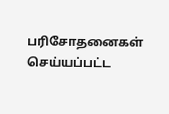பரிசோதனைகள் செய்யப்பட்ட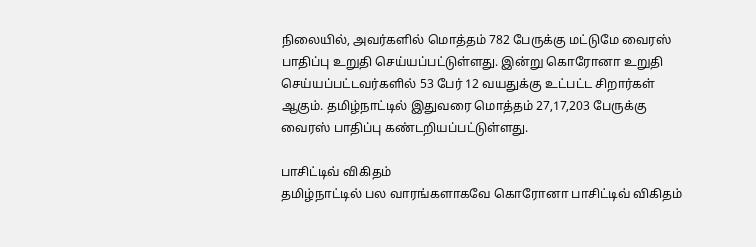நிலையில், அவர்களில் மொத்தம் 782 பேருக்கு மட்டுமே வைரஸ் பாதிப்பு உறுதி செய்யப்பட்டுள்ளது. இன்று கொரோனா உறுதி செய்யப்பட்டவர்களில் 53 பேர் 12 வயதுக்கு உட்பட்ட சிறார்கள் ஆகும். தமிழ்நாட்டில் இதுவரை மொத்தம் 27,17,203 பேருக்கு வைரஸ் பாதிப்பு கண்டறியப்பட்டுள்ளது.

பாசிட்டிவ் விகிதம்
தமிழ்நாட்டில் பல வாரங்களாகவே கொரோனா பாசிட்டிவ் விகிதம்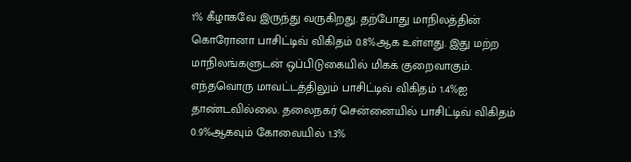1% கீழாகவே இருந்து வருகிறது. தற்போது மாநிலத்தின் கொரோனா பாசிட்டிவ் விகிதம் 0.8%ஆக உள்ளது. இது மற்ற மாநிலங்களுடன் ஒப்பிடுகையில் மிகக் குறைவாகும். எந்தவொரு மாவட்டத்திலும் பாசிட்டிவ் விகிதம் 1.4%ஐ தாண்டவில்லை. தலைநகர் சென்னையில் பாசிட்டிவ் விகிதம் 0.9%ஆகவும் கோவையில் 1.3%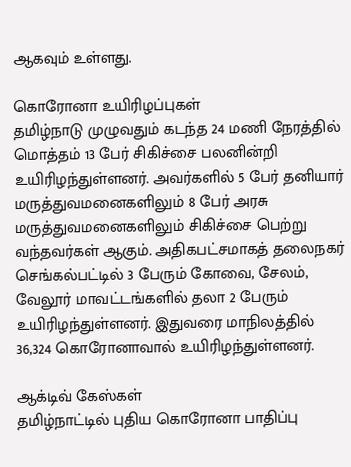ஆகவும் உள்ளது.

கொரோனா உயிரிழப்புகள்
தமிழ்நாடு முழுவதும் கடந்த 24 மணி நேரத்தில் மொத்தம் 13 பேர் சிகிச்சை பலனின்றி உயிரிழந்துள்ளனர். அவர்களில் 5 பேர் தனியார் மருத்துவமனைகளிலும் 8 பேர் அரசு மருத்துவமனைகளிலும் சிகிச்சை பெற்று வந்தவர்கள் ஆகும். அதிகபட்சமாகத் தலைநகர் செங்கல்பட்டில் 3 பேரும் கோவை, சேலம், வேலூர் மாவட்டங்களில் தலா 2 பேரும் உயிரிழந்துள்ளனர். இதுவரை மாநிலத்தில் 36,324 கொரோனாவால் உயிரிழந்துள்ளனர்.

ஆக்டிவ் கேஸ்கள்
தமிழ்நாட்டில் புதிய கொரோனா பாதிப்பு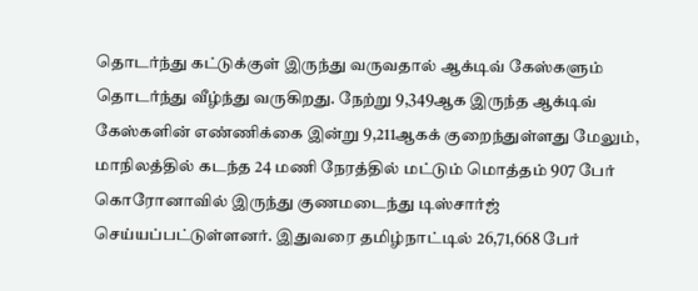தொடர்ந்து கட்டுக்குள் இருந்து வருவதால் ஆக்டிவ் கேஸ்களும் தொடர்ந்து வீழ்ந்து வருகிறது. நேற்று 9,349ஆக இருந்த ஆக்டிவ் கேஸ்களின் எண்ணிக்கை இன்று 9,211ஆகக் குறைந்துள்ளது மேலும், மாநிலத்தில் கடந்த 24 மணி நேரத்தில் மட்டும் மொத்தம் 907 பேர் கொரோனாவில் இருந்து குணமடைந்து டிஸ்சார்ஜ் செய்யப்பட்டுள்ளனர். இதுவரை தமிழ்நாட்டில் 26,71,668 பேர்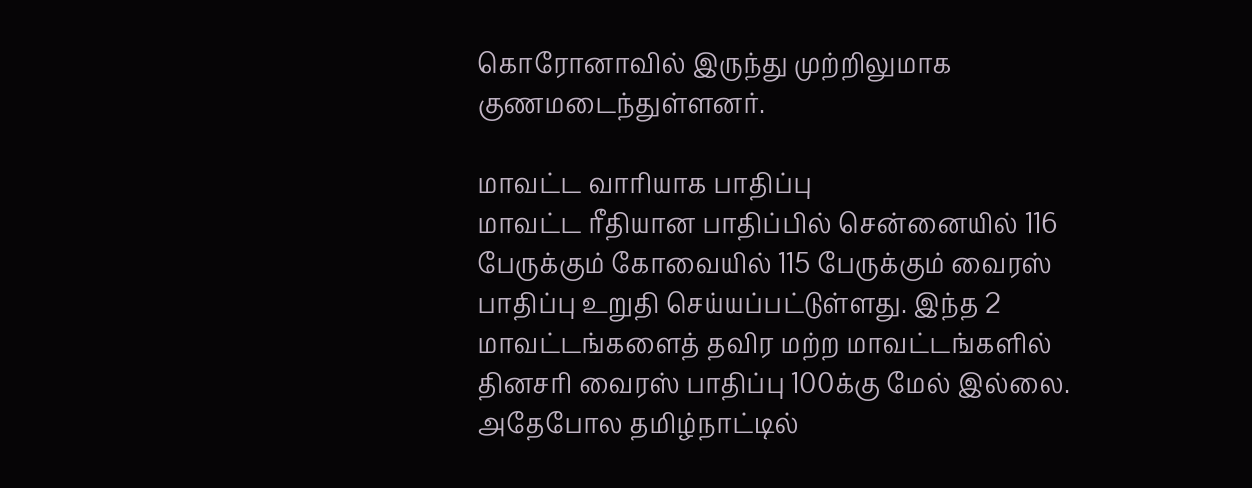கொரோனாவில் இருந்து முற்றிலுமாக குணமடைந்துள்ளனர்.

மாவட்ட வாரியாக பாதிப்பு
மாவட்ட ரீதியான பாதிப்பில் சென்னையில் 116 பேருக்கும் கோவையில் 115 பேருக்கும் வைரஸ் பாதிப்பு உறுதி செய்யப்பட்டுள்ளது. இந்த 2 மாவட்டங்களைத் தவிர மற்ற மாவட்டங்களில் தினசரி வைரஸ் பாதிப்பு 100க்கு மேல் இல்லை. அதேபோல தமிழ்நாட்டில்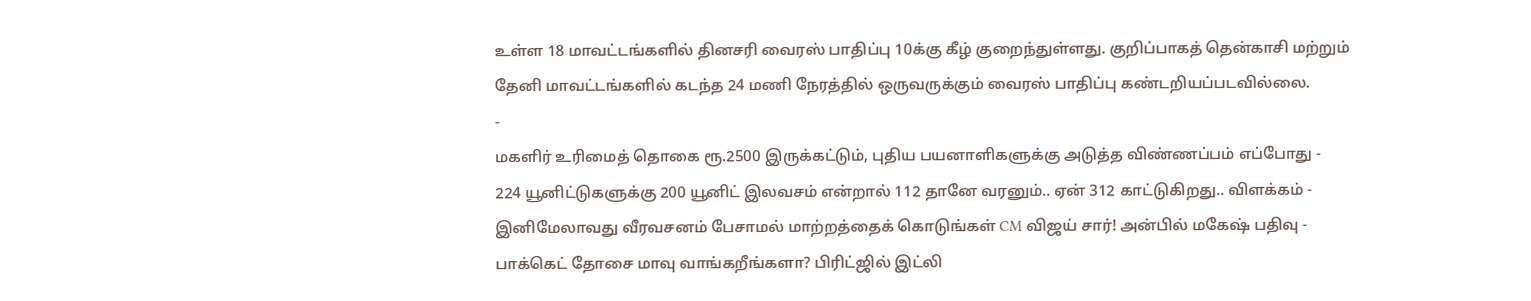உள்ள 18 மாவட்டங்களில் தினசரி வைரஸ் பாதிப்பு 10க்கு கீழ் குறைந்துள்ளது. குறிப்பாகத் தென்காசி மற்றும் தேனி மாவட்டங்களில் கடந்த 24 மணி நேரத்தில் ஒருவருக்கும் வைரஸ் பாதிப்பு கண்டறியப்படவில்லை.
-
மகளிர் உரிமைத் தொகை ரூ.2500 இருக்கட்டும், புதிய பயனாளிகளுக்கு அடுத்த விண்ணப்பம் எப்போது -
224 யூனிட்டுகளுக்கு 200 யூனிட் இலவசம் என்றால் 112 தானே வரனும்.. ஏன் 312 காட்டுகிறது.. விளக்கம் -
இனிமேலாவது வீரவசனம் பேசாமல் மாற்றத்தைக் கொடுங்கள் CM விஜய் சார்! அன்பில் மகேஷ் பதிவு -
பாக்கெட் தோசை மாவு வாங்கறீங்களா? பிரிட்ஜில் இட்லி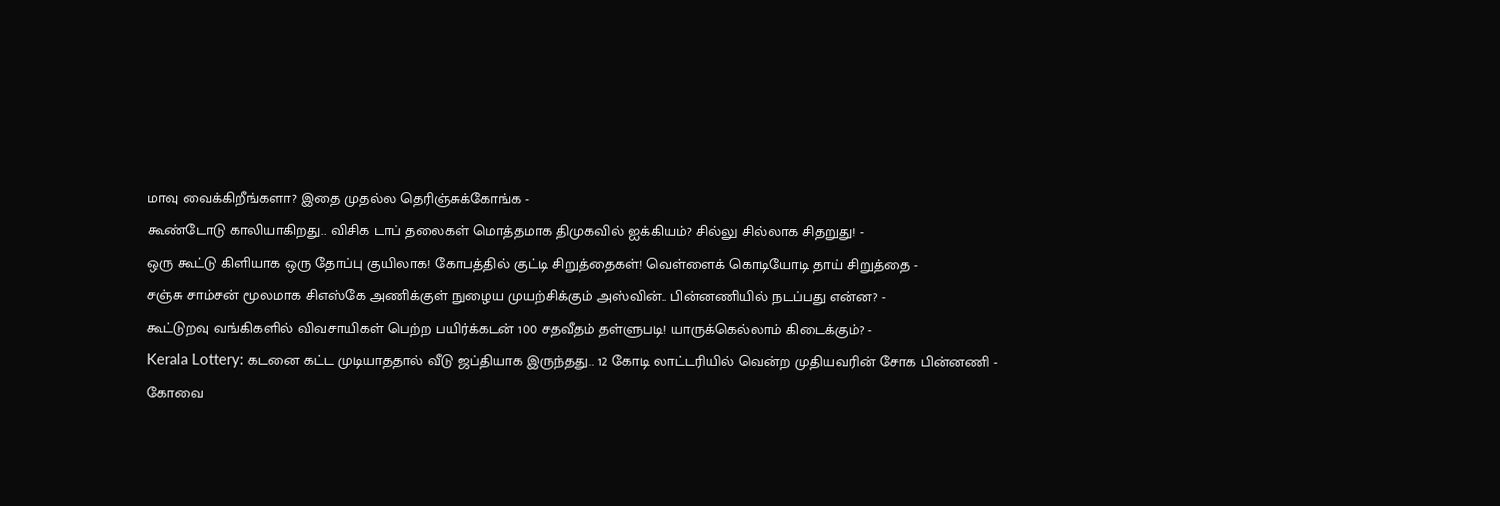மாவு வைக்கிறீங்களா? இதை முதல்ல தெரிஞ்சுக்கோங்க -
கூண்டோடு காலியாகிறது.. விசிக டாப் தலைகள் மொத்தமாக திமுகவில் ஐக்கியம்? சில்லு சில்லாக சிதறுது! -
ஒரு கூட்டு கிளியாக ஒரு தோப்பு குயிலாக! கோபத்தில் குட்டி சிறுத்தைகள்! வெள்ளைக் கொடியோடி தாய் சிறுத்தை -
சஞ்சு சாம்சன் மூலமாக சிஎஸ்கே அணிக்குள் நுழைய முயற்சிக்கும் அஸ்வின்.. பின்னணியில் நடப்பது என்ன? -
கூட்டுறவு வங்கிகளில் விவசாயிகள் பெற்ற பயிர்க்கடன் 100 சதவீதம் தள்ளுபடி! யாருக்கெல்லாம் கிடைக்கும்? -
Kerala Lottery: கடனை கட்ட முடியாததால் வீடு ஜப்தியாக இருந்தது.. 12 கோடி லாட்டரியில் வென்ற முதியவரின் சோக பின்னணி -
கோவை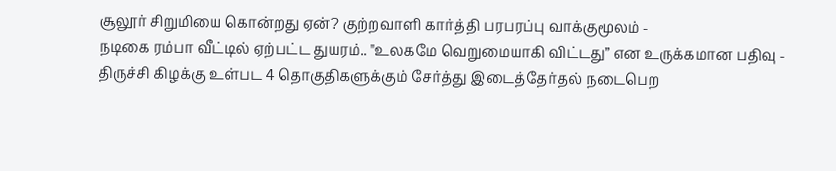சூலூர் சிறுமியை கொன்றது ஏன்? குற்றவாளி கார்த்தி பரபரப்பு வாக்குமூலம் -
நடிகை ரம்பா வீட்டில் ஏற்பட்ட துயரம்.. "உலகமே வெறுமையாகி விட்டது” என உருக்கமான பதிவு -
திருச்சி கிழக்கு உள்பட 4 தொகுதிகளுக்கும் சேர்த்து இடைத்தேர்தல் நடைபெற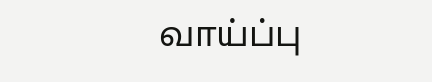வாய்ப்பு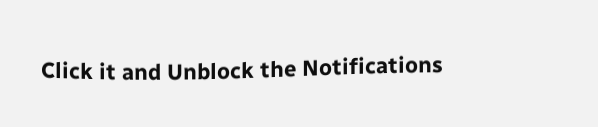Click it and Unblock the Notifications